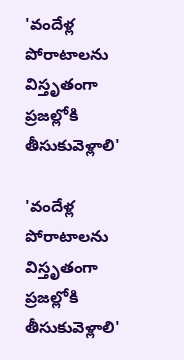'వందేళ్ల పోరాటాలను విస్తృతంగా ప్రజల్లోకి తీసుకువెళ్లాలి'

'వందేళ్ల పోరాటాలను విస్తృతంగా ప్రజల్లోకి తీసుకువెళ్లాలి'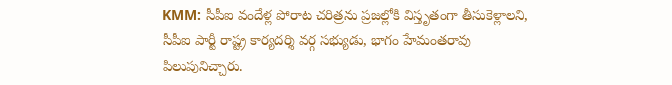KMM: సీపీఐ వందేళ్ల పోరాట చరిత్రను ప్రజల్లోకి విస్తృతంగా తీసుకెళ్లాలని, సీపీఐ పార్టీ రాష్ట్ర కార్యదర్శి వర్గ సభ్యుడు, భాగం హేమంతరావు పిలుపునిచ్చారు.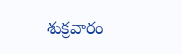శుక్రవారం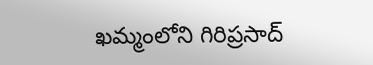ఖమ్మంలోని గిరిప్రసాద్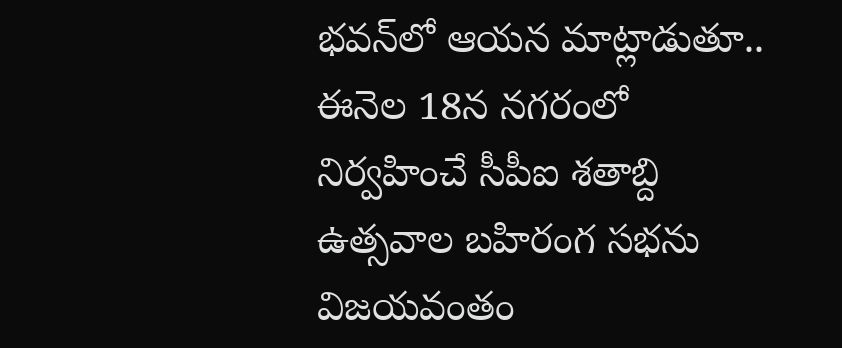భవన్‌లో ఆయన మాట్లాడుతూ.. ఈనెల 18న నగరంలో నిర్వహించే సీపీఐ శతాబ్ది ఉత్సవాల బహిరంగ సభను విజయవంతం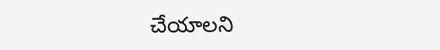చేయాలని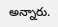అన్నారు.